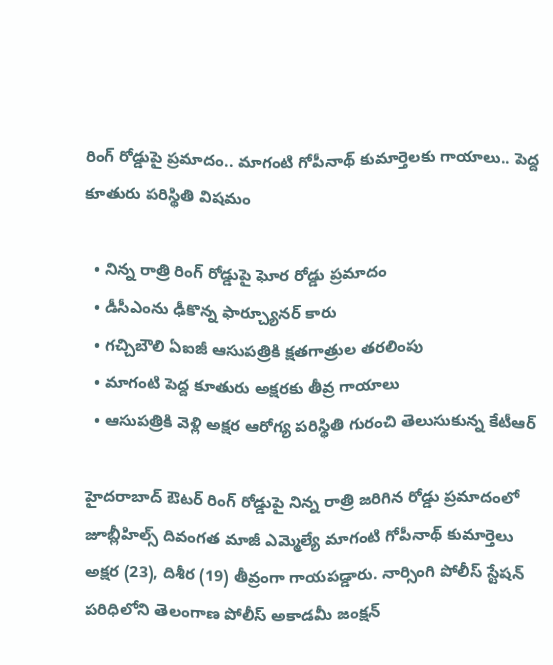రింగ్ రోడ్డుపై ప్రమాదం.. మాగంటి గోపీనాథ్ కుమార్తెలకు గాయాలు.. పెద్ద కూతురు పరిస్థితి విషమం

  • నిన్న రాత్రి రింగ్ రోడ్డుపై ఘోర రోడ్డు ప్రమాదం
  • డీసీఎంను ఢీకొన్న ఫార్చ్యూనర్ కారు
  • గచ్చిబౌలి ఏఐజీ ఆసుపత్రికి క్షతగాత్రుల తరలింపు
  • మాగంటి పెద్ద కూతురు అక్షరకు తీవ్ర గాయాలు
  • ఆసుపత్రికి వెళ్లి అక్షర ఆరోగ్య పరిస్థితి గురంచి తెలుసుకున్న కేటీఆర్

హైదరాబాద్ ఔటర్ రింగ్ రోడ్డుపై నిన్న రాత్రి జరిగిన రోడ్డు ప్రమాదంలో జూబ్లీహిల్స్ దివంగత మాజీ ఎమ్మెల్యే మాగంటి గోపీనాథ్ కుమార్తెలు అక్షర (23), దిశీర (19) తీవ్రంగా గాయపడ్డారు. నార్సింగి పోలీస్ స్టేషన్ పరిధిలోని తెలంగాణ పోలీస్ అకాడమీ జంక్షన్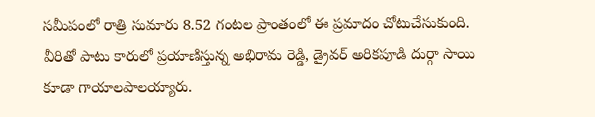సమీపంలో రాత్రి సుమారు 8.52 గంటల ప్రాంతంలో ఈ ప్రమాదం చోటుచేసుకుంది. వీరితో పాటు కారులో ప్రయాణిస్తున్న అభిరామ రెడ్డి, డ్రైవర్ అరికపూడి దుర్గా సాయి కూడా గాయాలపాలయ్యారు.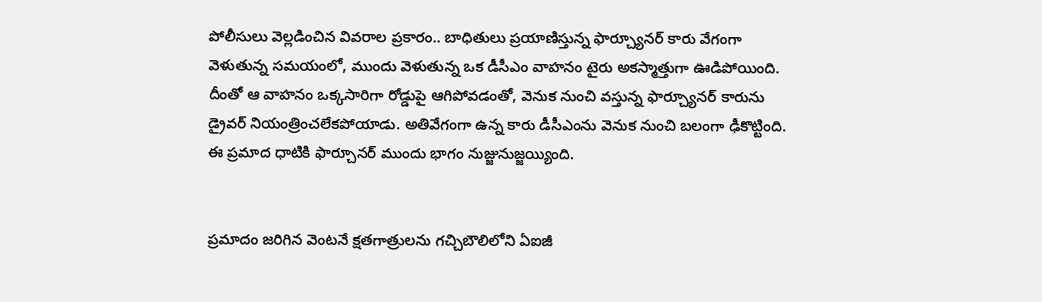పోలీసులు వెల్లడించిన వివరాల ప్రకారం.. బాధితులు ప్రయాణిస్తున్న ఫార్చ్యూనర్ కారు వేగంగా వెళుతున్న సమయంలో, ముందు వెళుతున్న ఒక డీసీఎం వాహనం టైరు అకస్మాత్తుగా ఊడిపోయింది. దీంతో ఆ వాహనం ఒక్కసారిగా రోడ్డుపై ఆగిపోవడంతో, వెనుక నుంచి వస్తున్న ఫార్చ్యూనర్ కారును డ్రైవర్ నియంత్రించలేకపోయాడు. అతివేగంగా ఉన్న కారు డీసీఎంను వెనుక నుంచి బలంగా ఢీకొట్టింది. ఈ ప్రమాద ధాటికి ఫార్చూనర్ ముందు భాగం నుజ్జునుజ్జయ్యింది.


ప్రమాదం జరిగిన వెంటనే క్షతగాత్రులను గచ్చిబౌలిలోని ఏఐజీ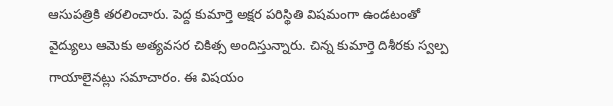ఆసుపత్రికి తరలించారు. పెద్ద కుమార్తె అక్షర పరిస్థితి విషమంగా ఉండటంతో వైద్యులు ఆమెకు అత్యవసర చికిత్స అందిస్తున్నారు. చిన్న కుమార్తె దిశీరకు స్వల్ప గాయాలైనట్లు సమాచారం. ఈ విషయం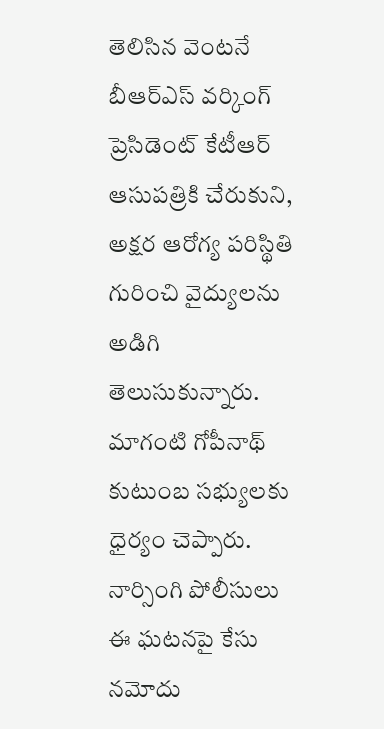తెలిసిన వెంటనే బీఆర్ఎస్ వర్కింగ్ ప్రెసిడెంట్ కేటీఆర్ ఆసుపత్రికి చేరుకుని, అక్షర ఆరోగ్య పరిస్థితి గురించి వైద్యులను అడిగి తెలుసుకున్నారు. మాగంటి గోపీనాథ్ కుటుంబ సభ్యులకు ధైర్యం చెప్పారు. నార్సింగి పోలీసులు ఈ ఘటనపై కేసు నమోదు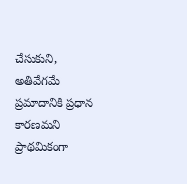చేసుకుని, అతివేగమే ప్రమాదానికి ప్రధాన కారణమని ప్రాథమికంగా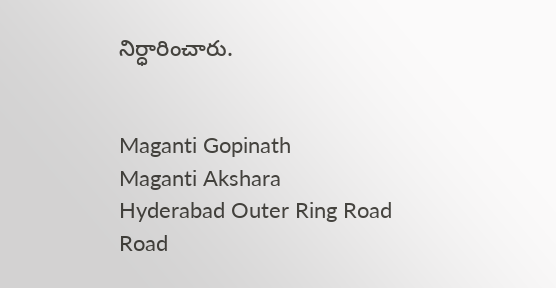నిర్ధారించారు.


Maganti Gopinath
Maganti Akshara
Hyderabad Outer Ring Road
Road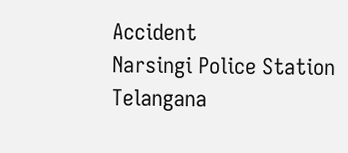Accident
Narsingi Police Station
Telangana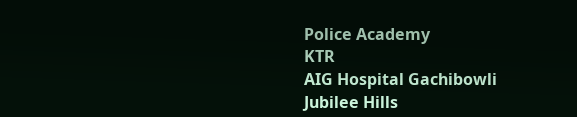Police Academy
KTR
AIG Hospital Gachibowli
Jubilee Hills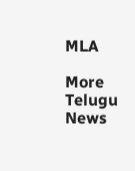MLA

More Telugu News